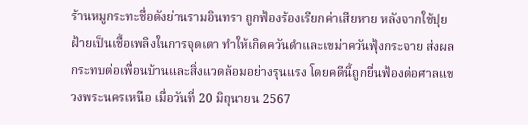ร้านหมูกระทะชื่อดังย่านรามอินทรา ถูกฟ้องร้องเรียกค่าเสียหาย หลังจากใช้ปุยฝ้ายเป็นเชื้อเพลิงในการจุดเตา ทำให้เกิดควันดำและเขม่าควันฟุ้งกระจาย ส่งผลกระทบต่อเพื่อนบ้านและสิ่งแวดล้อมอย่างรุนแรง โดยคดีนี้ถูกยื่นฟ้องต่อศาลแขวงพระนครเหนือ เมื่อวันที่ 20 มิถุนายน 2567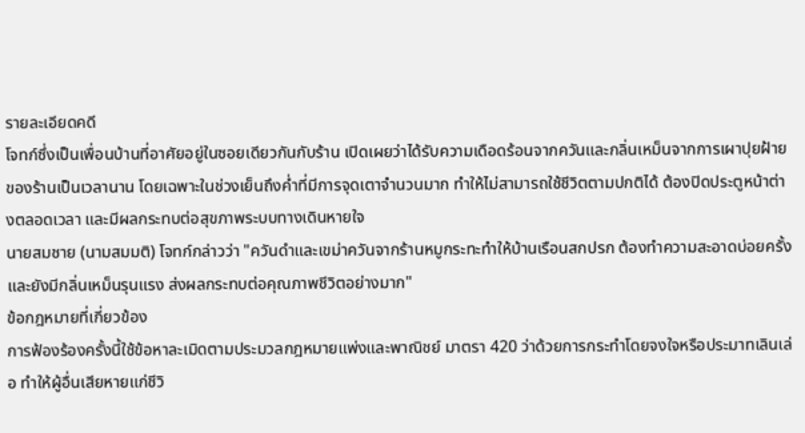รายละเอียดคดี
โจทก์ซึ่งเป็นเพื่อนบ้านที่อาศัยอยู่ในซอยเดียวกันกับร้าน เปิดเผยว่าได้รับความเดือดร้อนจากควันและกลิ่นเหม็นจากการเผาปุยฝ้ายของร้านเป็นเวลานาน โดยเฉพาะในช่วงเย็นถึงค่ำที่มีการจุดเตาจำนวนมาก ทำให้ไม่สามารถใช้ชีวิตตามปกติได้ ต้องปิดประตูหน้าต่างตลอดเวลา และมีผลกระทบต่อสุขภาพระบบทางเดินหายใจ
นายสมชาย (นามสมมติ) โจทก์กล่าวว่า "ควันดำและเขม่าควันจากร้านหมูกระทะทำให้บ้านเรือนสกปรก ต้องทำความสะอาดบ่อยครั้ง และยังมีกลิ่นเหม็นรุนแรง ส่งผลกระทบต่อคุณภาพชีวิตอย่างมาก"
ข้อกฎหมายที่เกี่ยวข้อง
การฟ้องร้องครั้งนี้ใช้ข้อหาละเมิดตามประมวลกฎหมายแพ่งและพาณิชย์ มาตรา 420 ว่าด้วยการกระทำโดยจงใจหรือประมาทเลินเล่อ ทำให้ผู้อื่นเสียหายแก่ชีวิ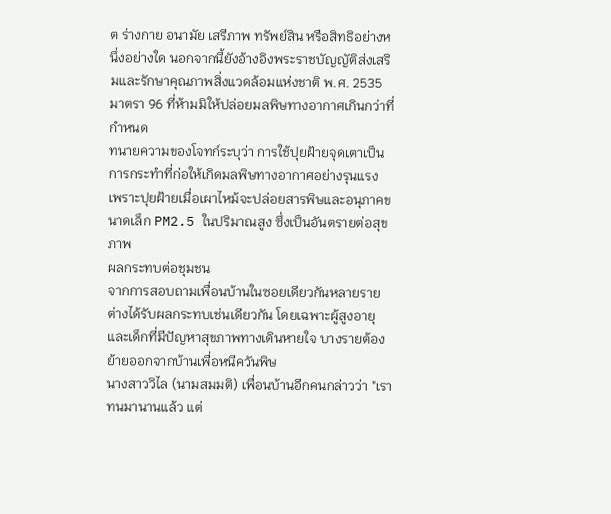ต ร่างกาย อนามัย เสรีภาพ ทรัพย์สิน หรือสิทธิอย่างหนึ่งอย่างใด นอกจากนี้ยังอ้างอิงพระราชบัญญัติส่งเสริมและรักษาคุณภาพสิ่งแวดล้อมแห่งชาติ พ.ศ. 2535 มาตรา 96 ที่ห้ามมิให้ปล่อยมลพิษทางอากาศเกินกว่าที่กำหนด
ทนายความของโจทก์ระบุว่า การใช้ปุยฝ้ายจุดเตาเป็นการกระทำที่ก่อให้เกิดมลพิษทางอากาศอย่างรุนแรง เพราะปุยฝ้ายเมื่อเผาไหม้จะปล่อยสารพิษและอนุภาคขนาดเล็ก PM2.5 ในปริมาณสูง ซึ่งเป็นอันตรายต่อสุขภาพ
ผลกระทบต่อชุมชน
จากการสอบถามเพื่อนบ้านในซอยเดียวกันหลายราย ต่างได้รับผลกระทบเช่นเดียวกัน โดยเฉพาะผู้สูงอายุและเด็กที่มีปัญหาสุขภาพทางเดินหายใจ บางรายต้องย้ายออกจากบ้านเพื่อหนีควันพิษ
นางสาววิไล (นามสมมติ) เพื่อนบ้านอีกคนกล่าวว่า "เราทนมานานแล้ว แต่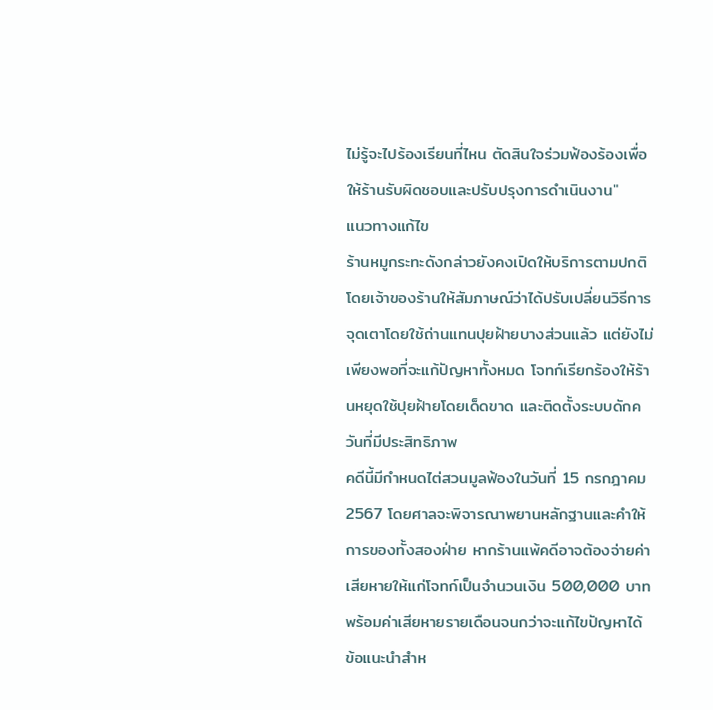ไม่รู้จะไปร้องเรียนที่ไหน ตัดสินใจร่วมฟ้องร้องเพื่อให้ร้านรับผิดชอบและปรับปรุงการดำเนินงาน"
แนวทางแก้ไข
ร้านหมูกระทะดังกล่าวยังคงเปิดให้บริการตามปกติ โดยเจ้าของร้านให้สัมภาษณ์ว่าได้ปรับเปลี่ยนวิธีการจุดเตาโดยใช้ถ่านแทนปุยฝ้ายบางส่วนแล้ว แต่ยังไม่เพียงพอที่จะแก้ปัญหาทั้งหมด โจทก์เรียกร้องให้ร้านหยุดใช้ปุยฝ้ายโดยเด็ดขาด และติดตั้งระบบดักควันที่มีประสิทธิภาพ
คดีนี้มีกำหนดไต่สวนมูลฟ้องในวันที่ 15 กรกฎาคม 2567 โดยศาลจะพิจารณาพยานหลักฐานและคำให้การของทั้งสองฝ่าย หากร้านแพ้คดีอาจต้องจ่ายค่าเสียหายให้แก่โจทก์เป็นจำนวนเงิน 500,000 บาท พร้อมค่าเสียหายรายเดือนจนกว่าจะแก้ไขปัญหาได้
ข้อแนะนำสำห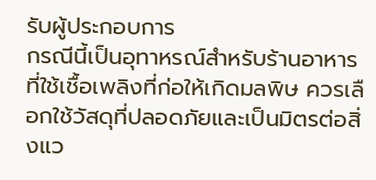รับผู้ประกอบการ
กรณีนี้เป็นอุทาหรณ์สำหรับร้านอาหารที่ใช้เชื้อเพลิงที่ก่อให้เกิดมลพิษ ควรเลือกใช้วัสดุที่ปลอดภัยและเป็นมิตรต่อสิ่งแว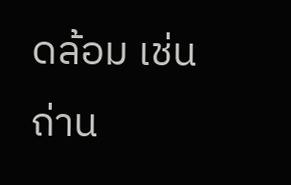ดล้อม เช่น ถ่าน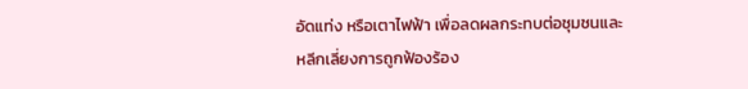อัดแท่ง หรือเตาไฟฟ้า เพื่อลดผลกระทบต่อชุมชนและหลีกเลี่ยงการถูกฟ้องร้อง